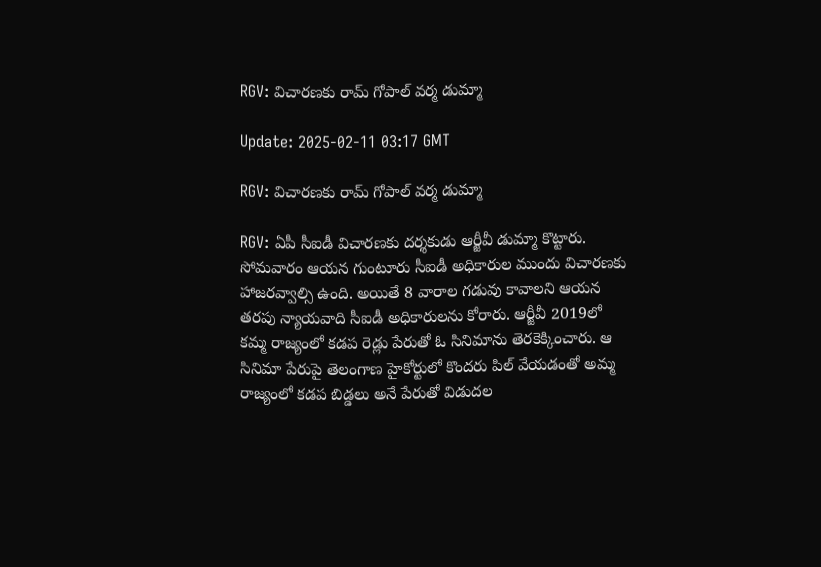RGV: విచారణకు రామ్ గోపాల్ వర్మ డుమ్మా

Update: 2025-02-11 03:17 GMT

RGV: విచారణకు రామ్ గోపాల్ వర్మ డుమ్మా

RGV: ఏపీ సీఐడీ విచారణకు దర్శకుడు ఆర్జీవీ డుమ్మా కొట్టారు. సోమవారం ఆయన గుంటూరు సీఐడీ అధికారుల ముందు విచారణకు హాజరవ్వాల్సి ఉంది. అయితే 8 వారాల గడువు కావాలని ఆయన తరపు న్యాయవాది సీఐడీ అధికారులను కోరారు. ఆర్జీవీ 2019లో కమ్మ రాజ్యంలో కడప రెడ్లు పేరుతో ఓ సినిమాను తెరకెక్కించారు. ఆ సినిమా పేరుపై తెలంగాణ హైకోర్టులో కొందరు పిల్ వేయడంతో అమ్మ రాజ్యంలో కడప బిడ్డలు అనే పేరుతో విడుదల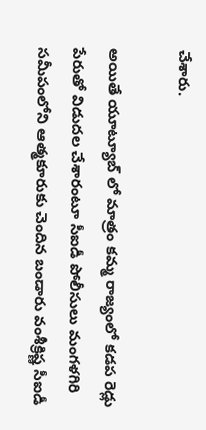చేశారు.

అయితే యూట్యూబ్ లో మాత్రం కమ్మ రాజ్యంలో కడప రెడ్లు పేరుతో విడుదల చేశారంటూ సీఐడీ పోలీసులు మంగళగిరి సమీపంలోని ఆత్మకూరుకు చెందిన బండారు వంశీక్రిష్ణ సీఐడీ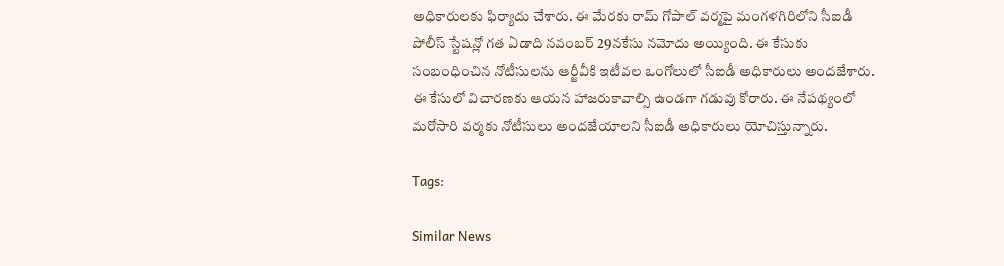అధికారులకు ఫిర్యాదు చేశారు. ఈ మేరకు రామ్ గోపాల్ వర్మపై మంగళగిరిలోని సీఐడీ పోలీస్ స్టేషన్లో గత ఏడాది నవంబర్ 29నకేసు నమోదు అయ్యింది. ఈ కేసుకు సంబంధించిన నోటీసులను ఆర్జీవీకి ఇటీవల ఒంగోలులో సీఐడీ అధికారులు అందజేశారు. ఈ కేసులో విచారణకు ఆయన హాజరుకావాల్సి ఉండగా గడువు కోరారు. ఈ నేపథ్యంలో మరోసారి వర్మకు నోటీసులు అందజేయాలని సీఐడీ అధికారులు యోచిస్తున్నారు.

Tags:

Similar News